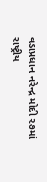વડાપ્રધાન નરેન્દ્ર મોદી ૨૭માં રાષ્ટ્રીય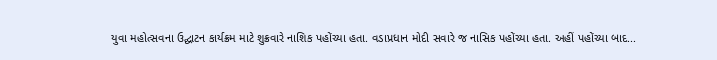યુવા મહોત્સવના ઉદ્ઘાટન કાર્યક્રમ માટે શુક્રવારે નાશિક પહોંચ્યા હતા. વડાપ્રધાન મોદી સવારે જ નાસિક પહોંચ્યા હતા. અહીં પહોંચ્યા બાદ...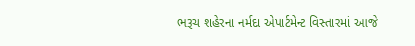ભરૂચ શહેરના નર્મદા એપાર્ટમેન્ટ વિસ્તારમાં આજે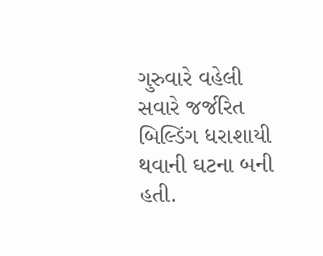ગુરુવારે વહેલી સવારે જર્જરિત બિલ્ડિંગ ધરાશાયી થવાની ઘટના બની હતી.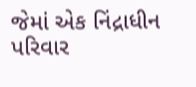જેમાં એક નિંદ્રાધીન પરિવાર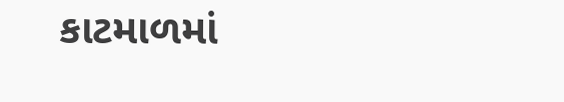કાટમાળમાં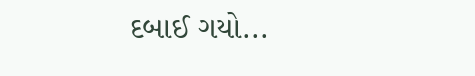દબાઈ ગયો...